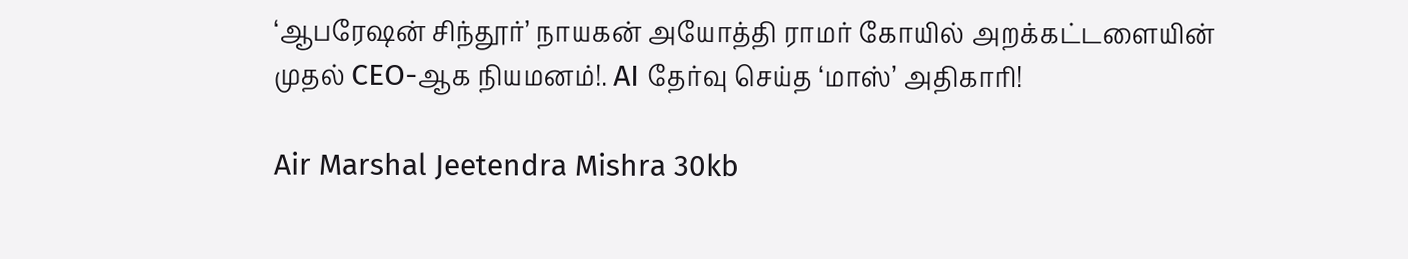‘ஆபரேஷன் சிந்தூர்’ நாயகன் அயோத்தி ராமர் கோயில் அறக்கட்டளையின் முதல் CEO-ஆக நியமனம்!. AI தேர்வு செய்த ‘மாஸ்’ அதிகாரி!

Air Marshal Jeetendra Mishra 30kb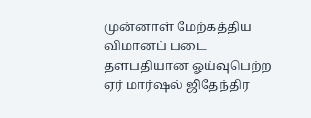முன்னாள் மேற்கத்திய விமானப் படை தளபதியான ஓய்வுபெற்ற ஏர் மார்ஷல் ஜிதேந்திர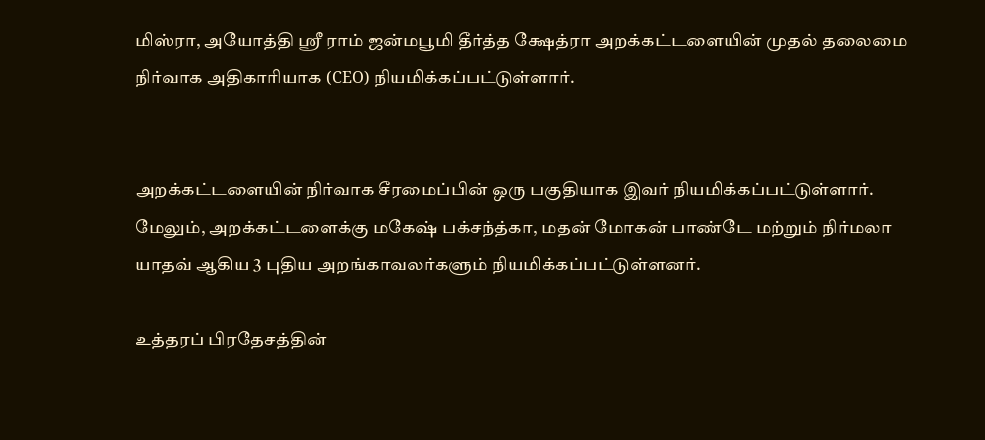மிஸ்ரா, அயோத்தி ஸ்ரீ ராம் ஜன்மபூமி தீர்த்த க்ஷேத்ரா அறக்கட்டளையின் முதல் தலைமை நிர்வாக அதிகாரியாக (CEO) நியமிக்கப்பட்டுள்ளார்.


அறக்கட்டளையின் நிர்வாக சீரமைப்பின் ஒரு பகுதியாக இவர் நியமிக்கப்பட்டுள்ளார். மேலும், அறக்கட்டளைக்கு மகேஷ் பக்சந்த்கா, மதன் மோகன் பாண்டே மற்றும் நிர்மலா யாதவ் ஆகிய 3 புதிய அறங்காவலர்களும் நியமிக்கப்பட்டுள்ளனர்.

உத்தரப் பிரதேசத்தின்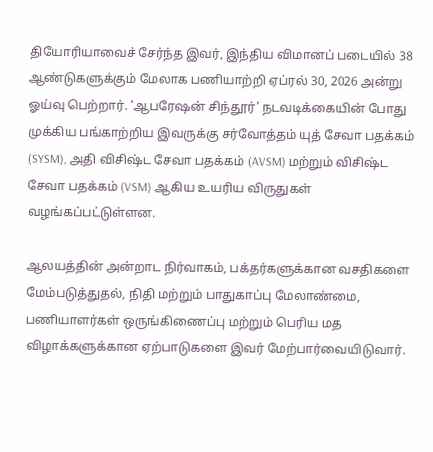தியோரியாவைச் சேர்ந்த இவர், இந்திய விமானப் படையில் 38 ஆண்டுகளுக்கும் மேலாக பணியாற்றி ஏப்ரல் 30, 2026 அன்று ஓய்வு பெற்றார். ‘ஆபரேஷன் சிந்தூர்’ நடவடிக்கையின் போது முக்கிய பங்காற்றிய இவருக்கு சர்வோத்தம் யுத் சேவா பதக்கம் (SYSM), அதி விசிஷ்ட சேவா பதக்கம் (AVSM) மற்றும் விசிஷ்ட சேவா பதக்கம் (VSM) ஆகிய உயரிய விருதுகள் வழங்கப்பட்டுள்ளன.

ஆலயத்தின் அன்றாட நிர்வாகம், பக்தர்களுக்கான வசதிகளை மேம்படுத்துதல், நிதி மற்றும் பாதுகாப்பு மேலாண்மை, பணியாளர்கள் ஒருங்கிணைப்பு மற்றும் பெரிய மத விழாக்களுக்கான ஏற்பாடுகளை இவர் மேற்பார்வையிடுவார்.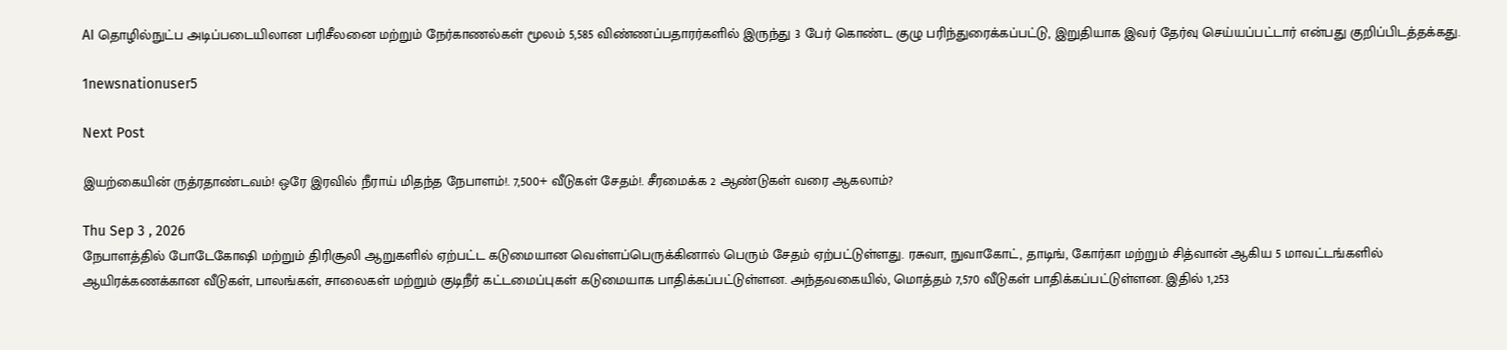AI தொழில்நுட்ப அடிப்படையிலான பரிசீலனை மற்றும் நேர்காணல்கள் மூலம் 5,585 விண்ணப்பதாரர்களில் இருந்து 3 பேர் கொண்ட குழு பரிந்துரைக்கப்பட்டு, இறுதியாக இவர் தேர்வு செய்யப்பட்டார் என்பது குறிப்பிடத்தக்கது.

1newsnationuser5

Next Post

இயற்கையின் ருத்ரதாண்டவம்! ஒரே இரவில் நீராய் மிதந்த நேபாளம்!. 7,500+ வீடுகள் சேதம்!. சீரமைக்க 2 ஆண்டுகள் வரை ஆகலாம்?

Thu Sep 3 , 2026
நேபாளத்தில் போடேகோஷி மற்றும் திரிசூலி ஆறுகளில் ஏற்பட்ட கடுமையான வெள்ளப்பெருக்கினால் பெரும் சேதம் ஏற்பட்டுள்ளது. ரசுவா, நுவாகோட், தாடிங், கோர்கா மற்றும் சித்வான் ஆகிய 5 மாவட்டங்களில் ஆயிரக்கணக்கான வீடுகள், பாலங்கள், சாலைகள் மற்றும் குடிநீர் கட்டமைப்புகள் கடுமையாக பாதிக்கப்பட்டுள்ளன. அந்தவகையில், மொத்தம் 7,570 வீடுகள் பாதிக்கப்பட்டுள்ளன. இதில் 1,253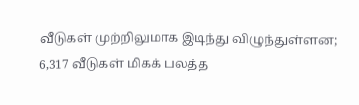வீடுகள் முற்றிலுமாக இடிந்து விழுந்துள்ளன; 6,317 வீடுகள் மிகக் பலத்த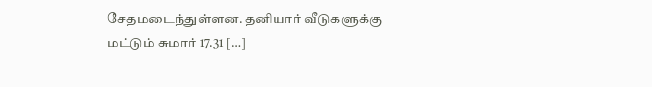சேதமடைந்துள்ளன. தனியார் வீடுகளுக்கு மட்டும் சுமார் 17.31 […]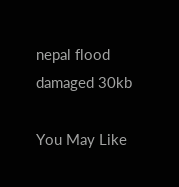nepal flood damaged 30kb

You May Like